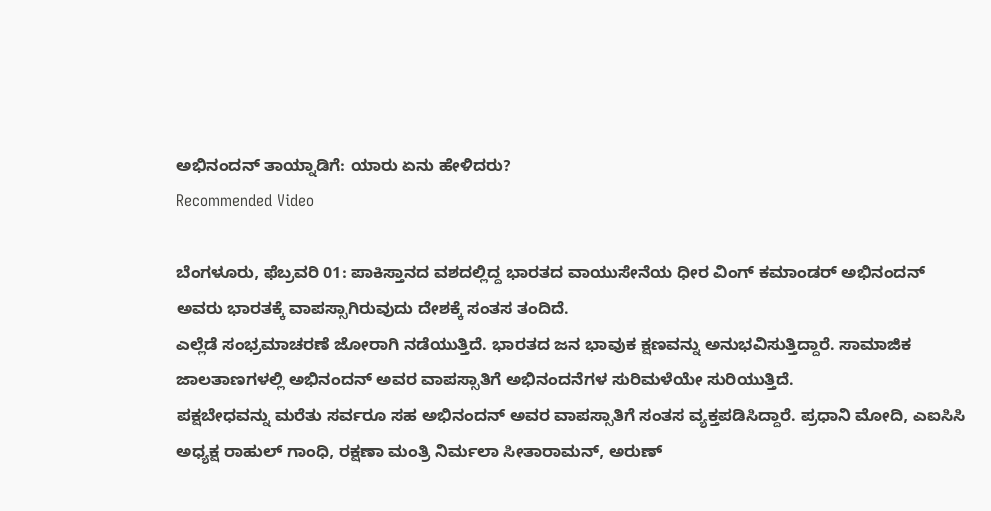ಅಭಿನಂದನ್ ತಾಯ್ನಾಡಿಗೆ: ಯಾರು ಏನು ಹೇಳಿದರು?
Recommended Video

ಬೆಂಗಳೂರು, ಫೆಬ್ರವರಿ 01: ಪಾಕಿಸ್ತಾನದ ವಶದಲ್ಲಿದ್ದ ಭಾರತದ ವಾಯುಸೇನೆಯ ಧೀರ ವಿಂಗ್ ಕಮಾಂಡರ್ ಅಭಿನಂದನ್ ಅವರು ಭಾರತಕ್ಕೆ ವಾಪಸ್ಸಾಗಿರುವುದು ದೇಶಕ್ಕೆ ಸಂತಸ ತಂದಿದೆ.
ಎಲ್ಲೆಡೆ ಸಂಭ್ರಮಾಚರಣೆ ಜೋರಾಗಿ ನಡೆಯುತ್ತಿದೆ. ಭಾರತದ ಜನ ಭಾವುಕ ಕ್ಷಣವನ್ನು ಅನುಭವಿಸುತ್ತಿದ್ದಾರೆ. ಸಾಮಾಜಿಕ ಜಾಲತಾಣಗಳಲ್ಲಿ ಅಭಿನಂದನ್ ಅವರ ವಾಪಸ್ಸಾತಿಗೆ ಅಭಿನಂದನೆಗಳ ಸುರಿಮಳೆಯೇ ಸುರಿಯುತ್ತಿದೆ.
ಪಕ್ಷಬೇಧವನ್ನು ಮರೆತು ಸರ್ವರೂ ಸಹ ಅಭಿನಂದನ್ ಅವರ ವಾಪಸ್ಸಾತಿಗೆ ಸಂತಸ ವ್ಯಕ್ತಪಡಿಸಿದ್ದಾರೆ. ಪ್ರಧಾನಿ ಮೋದಿ, ಎಐಸಿಸಿ ಅಧ್ಯಕ್ಷ ರಾಹುಲ್ ಗಾಂಧಿ, ರಕ್ಷಣಾ ಮಂತ್ರಿ ನಿರ್ಮಲಾ ಸೀತಾರಾಮನ್, ಅರುಣ್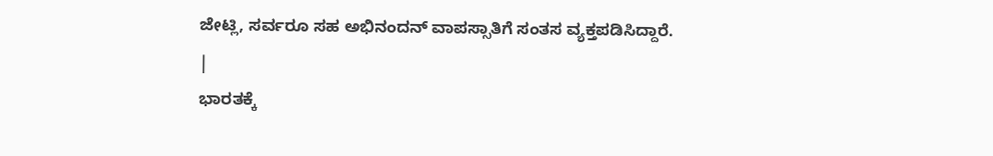ಜೇಟ್ಲಿ, ಸರ್ವರೂ ಸಹ ಅಭಿನಂದನ್ ವಾಪಸ್ಸಾತಿಗೆ ಸಂತಸ ವ್ಯಕ್ತಪಡಿಸಿದ್ದಾರೆ.
|
ಭಾರತಕ್ಕೆ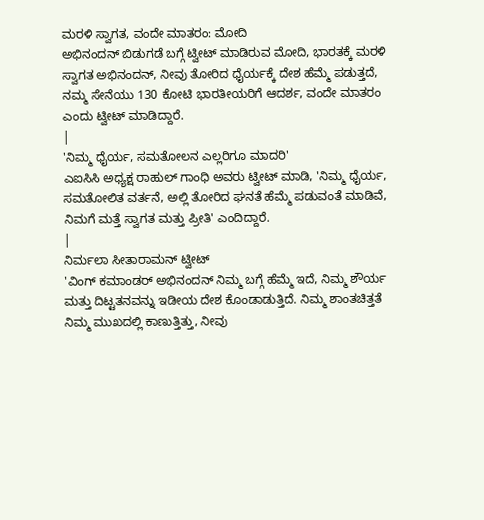ಮರಳಿ ಸ್ವಾಗತ, ವಂದೇ ಮಾತರಂ: ಮೋದಿ
ಅಭಿನಂದನ್ ಬಿಡುಗಡೆ ಬಗ್ಗೆ ಟ್ವೀಟ್ ಮಾಡಿರುವ ಮೋದಿ, ಭಾರತಕ್ಕೆ ಮರಳಿ ಸ್ವಾಗತ ಅಭಿನಂದನ್, ನೀವು ತೋರಿದ ಧೈರ್ಯಕ್ಕೆ ದೇಶ ಹೆಮ್ಮೆ ಪಡುತ್ತದೆ, ನಮ್ಮ ಸೇನೆಯು 130 ಕೋಟಿ ಭಾರತೀಯರಿಗೆ ಆದರ್ಶ, ವಂದೇ ಮಾತರಂ ಎಂದು ಟ್ವೀಟ್ ಮಾಡಿದ್ದಾರೆ.
|
'ನಿಮ್ಮ ಧೈರ್ಯ, ಸಮತೋಲನ ಎಲ್ಲರಿಗೂ ಮಾದರಿ'
ಎಐಸಿಸಿ ಅಧ್ಯಕ್ಷ ರಾಹುಲ್ ಗಾಂಧಿ ಅವರು ಟ್ವೀಟ್ ಮಾಡಿ, 'ನಿಮ್ಮ ಧೈರ್ಯ, ಸಮತೋಲಿತ ವರ್ತನೆ, ಅಲ್ಲಿ ತೋರಿದ ಘನತೆ ಹೆಮ್ಮೆ ಪಡುವಂತೆ ಮಾಡಿವೆ, ನಿಮಗೆ ಮತ್ತೆ ಸ್ವಾಗತ ಮತ್ತು ಪ್ರೀತಿ' ಎಂದಿದ್ದಾರೆ.
|
ನಿರ್ಮಲಾ ಸೀತಾರಾಮನ್ ಟ್ವೀಟ್
'ವಿಂಗ್ ಕಮಾಂಡರ್ ಅಭಿನಂದನ್ ನಿಮ್ಮ ಬಗ್ಗೆ ಹೆಮ್ಮೆ ಇದೆ, ನಿಮ್ಮ ಶೌರ್ಯ ಮತ್ತು ದಿಟ್ಟತನವನ್ನು ಇಡೀಯ ದೇಶ ಕೊಂಡಾಡುತ್ತಿದೆ. ನಿಮ್ಮ ಶಾಂತಚಿತ್ತತೆ ನಿಮ್ಮ ಮುಖದಲ್ಲಿ ಕಾಣುತ್ತಿತ್ತು, ನೀವು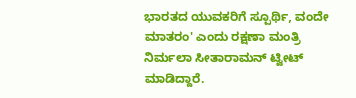ಭಾರತದ ಯುವಕರಿಗೆ ಸ್ಪೂರ್ಥಿ, ವಂದೇ ಮಾತರಂ' ಎಂದು ರಕ್ಷಣಾ ಮಂತ್ರಿ ನಿರ್ಮಲಾ ಸೀತಾರಾಮನ್ ಟ್ವೀಟ್ ಮಾಡಿದ್ದಾರೆ.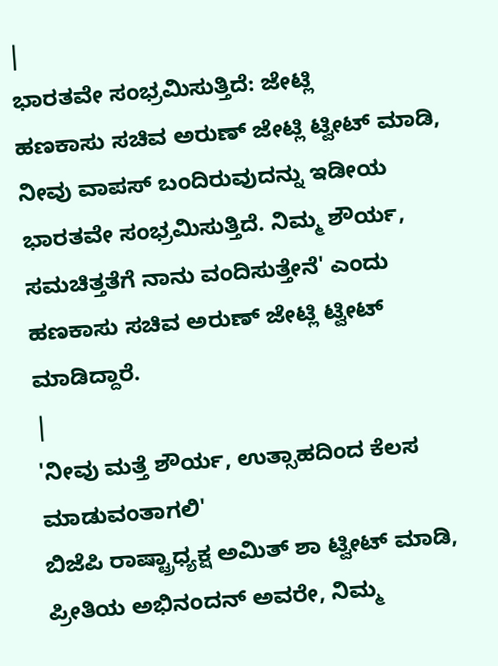|
ಭಾರತವೇ ಸಂಭ್ರಮಿಸುತ್ತಿದೆ: ಜೇಟ್ಲಿ
ಹಣಕಾಸು ಸಚಿವ ಅರುಣ್ ಜೇಟ್ಲಿ ಟ್ವೀಟ್ ಮಾಡಿ, ನೀವು ವಾಪಸ್ ಬಂದಿರುವುದನ್ನು ಇಡೀಯ ಭಾರತವೇ ಸಂಭ್ರಮಿಸುತ್ತಿದೆ. ನಿಮ್ಮ ಶೌರ್ಯ, ಸಮಚಿತ್ತತೆಗೆ ನಾನು ವಂದಿಸುತ್ತೇನೆ' ಎಂದು ಹಣಕಾಸು ಸಚಿವ ಅರುಣ್ ಜೇಟ್ಲಿ ಟ್ವೀಟ್ ಮಾಡಿದ್ದಾರೆ.
|
'ನೀವು ಮತ್ತೆ ಶೌರ್ಯ, ಉತ್ಸಾಹದಿಂದ ಕೆಲಸ ಮಾಡುವಂತಾಗಲಿ'
ಬಿಜೆಪಿ ರಾಷ್ಟ್ರಾಧ್ಯಕ್ಷ ಅಮಿತ್ ಶಾ ಟ್ವೀಟ್ ಮಾಡಿ, ಪ್ರೀತಿಯ ಅಭಿನಂದನ್ ಅವರೇ, ನಿಮ್ಮ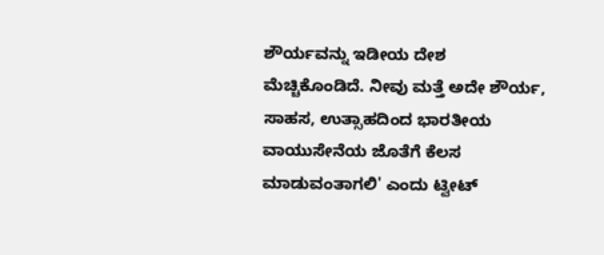ಶೌರ್ಯವನ್ನು ಇಡೀಯ ದೇಶ ಮೆಚ್ಚಿಕೊಂಡಿದೆ. ನೀವು ಮತ್ತೆ ಅದೇ ಶೌರ್ಯ, ಸಾಹಸ, ಉತ್ಸಾಹದಿಂದ ಭಾರತೀಯ ವಾಯುಸೇನೆಯ ಜೊತೆಗೆ ಕೆಲಸ ಮಾಡುವಂತಾಗಲಿ' ಎಂದು ಟ್ವೀಟ್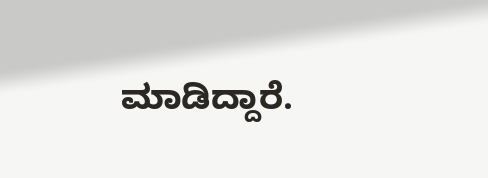ಮಾಡಿದ್ದಾರೆ.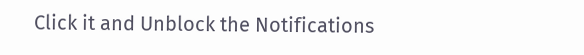Click it and Unblock the Notifications